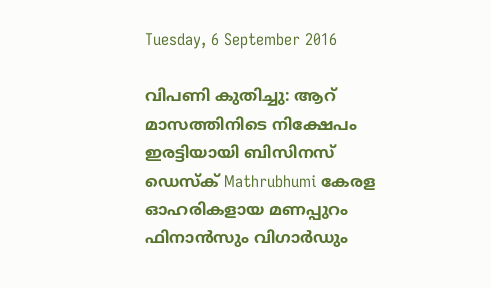Tuesday, 6 September 2016

വിപണി കുതിച്ചു: ആറ് മാസത്തിനിടെ നിക്ഷേപം ഇരട്ടിയായി ബിസിനസ് ഡെസ്‌ക്‌ Mathrubhumi കേരള ഓഹരികളായ മണപ്പുറം ഫിനാന്‍സും വിഗാര്‍ഡും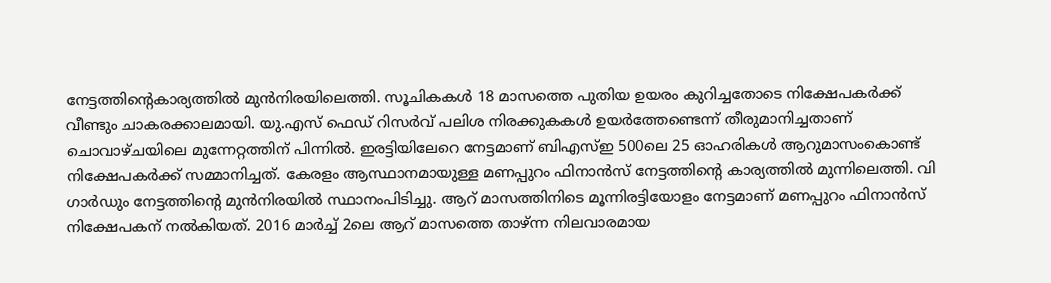നേട്ടത്തിന്റെകാര്യത്തില്‍ മുന്‍നിരയിലെത്തി. സൂചികകള്‍ 18 മാസത്തെ പുതിയ ഉയരം കുറിച്ചതോടെ നിക്ഷേപകര്‍ക്ക് വീണ്ടും ചാകരക്കാലമായി. യു.എസ് ഫെഡ് റിസര്‍വ് പലിശ നിരക്കുകകള്‍ ഉയര്‍ത്തേണ്ടെന്ന് തീരുമാനിച്ചതാണ് ചൊവാഴ്ചയിലെ മുന്നേറ്റത്തിന് പിന്നില്‍. ഇരട്ടിയിലേറെ നേട്ടമാണ് ബിഎസ്ഇ 500ലെ 25 ഓഹരികള്‍ ആറുമാസംകൊണ്ട് നിക്ഷേപകര്‍ക്ക് സമ്മാനിച്ചത്. കേരളം ആസ്ഥാനമായുള്ള മണപ്പുറം ഫിനാന്‍സ് നേട്ടത്തിന്റെ കാര്യത്തില്‍ മുന്നിലെത്തി. വി ഗാര്‍ഡും നേട്ടത്തിന്റെ മുന്‍നിരയില്‍ സ്ഥാനംപിടിച്ചു. ആറ് മാസത്തിനിടെ മൂന്നിരട്ടിയോളം നേട്ടമാണ് മണപ്പുറം ഫിനാന്‍സ് നിക്ഷേപകന് നല്‍കിയത്. 2016 മാര്‍ച്ച് 2ലെ ആറ് മാസത്തെ താഴ്ന്ന നിലവാരമായ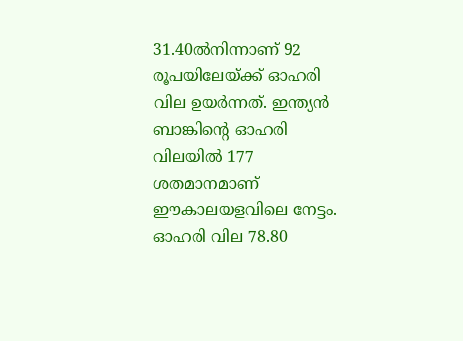31.40ല്‍നിന്നാണ് 92 രൂപയിലേയ്ക്ക് ഓഹരി വില ഉയര്‍ന്നത്. ഇന്ത്യന്‍ ബാങ്കിന്റെ ഓഹരി വിലയില്‍ 177 ശതമാനമാണ് ഈകാലയളവിലെ നേട്ടം. ഓഹരി വില 78.80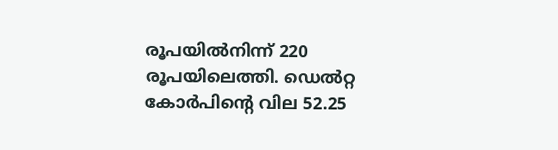രൂപയില്‍നിന്ന് 220 രൂപയിലെത്തി. ഡെല്‍റ്റ കോര്‍പിന്റെ വില 52.25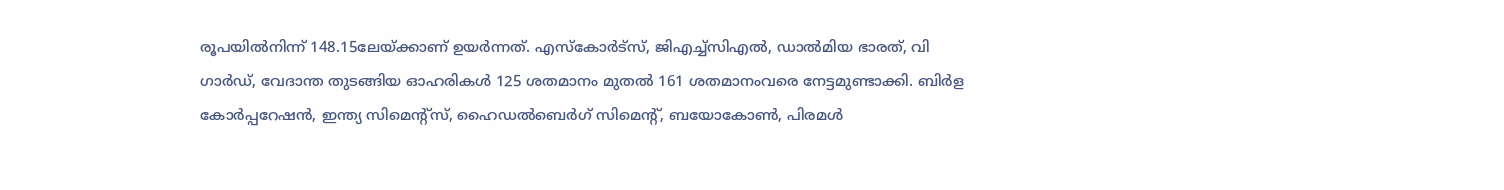രൂപയില്‍നിന്ന് 148.15ലേയ്ക്കാണ് ഉയര്‍ന്നത്. എസ്‌കോര്‍ട്‌സ്, ജിഎച്ച്‌സിഎല്‍, ഡാല്‍മിയ ഭാരത്, വി ഗാര്‍ഡ്, വേദാന്ത തുടങ്ങിയ ഓഹരികള്‍ 125 ശതമാനം മുതല്‍ 161 ശതമാനംവരെ നേട്ടമുണ്ടാക്കി. ബിര്‍ള കോര്‍പ്പറേഷന്‍, ഇന്ത്യ സിമെന്റ്‌സ്, ഹൈഡല്‍ബെര്‍ഗ് സിമെന്റ്, ബയോകോണ്‍, പിരമള്‍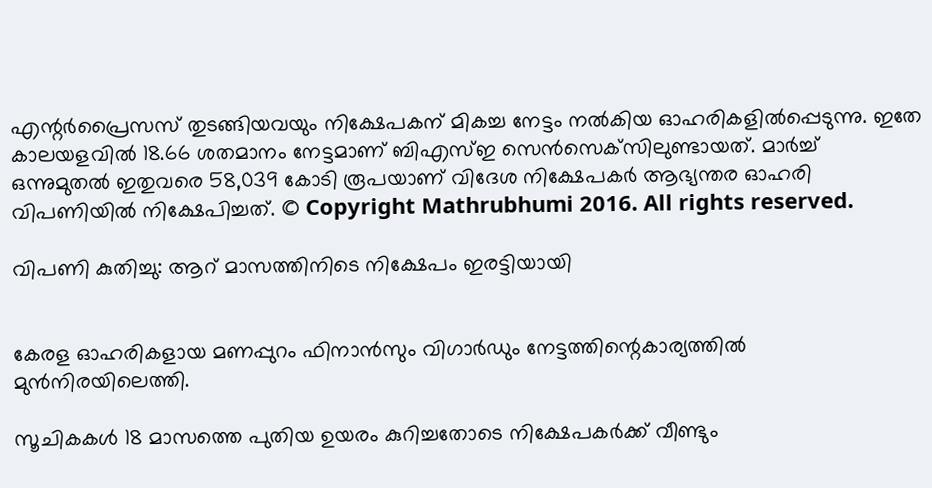എന്റര്‍പ്രൈസസ് തുടങ്ങിയവയും നിക്ഷേപകന് മികച്ച നേട്ടം നല്‍കിയ ഓഹരികളില്‍പ്പെടുന്നു. ഇതേ കാലയളവില്‍ 18.66 ശതമാനം നേട്ടമാണ് ബിഎസ്ഇ സെന്‍സെക്‌സിലുണ്ടായത്. മാര്‍ച്ച് ഒന്നുമുതല്‍ ഇതുവരെ 58,039 കോടി രൂപയാണ് വിദേശ നിക്ഷേപകര്‍ ആഭ്യന്തര ഓഹരി വിപണിയില്‍ നിക്ഷേപിച്ചത്. © Copyright Mathrubhumi 2016. All rights reserved.

വിപണി കുതിച്ചു: ആറ് മാസത്തിനിടെ നിക്ഷേപം ഇരട്ടിയായി


കേരള ഓഹരികളായ മണപ്പുറം ഫിനാന്‍സും വിഗാര്‍ഡും നേട്ടത്തിന്റെകാര്യത്തില്‍ മുന്‍നിരയിലെത്തി.

സൂചികകള്‍ 18 മാസത്തെ പുതിയ ഉയരം കുറിച്ചതോടെ നിക്ഷേപകര്‍ക്ക് വീണ്ടും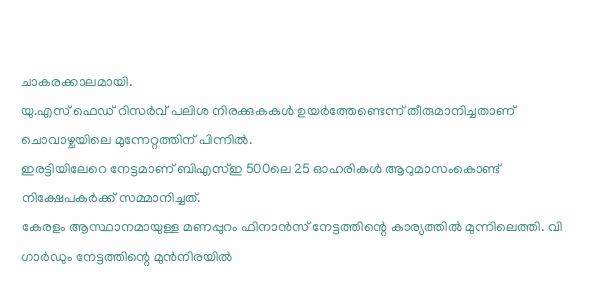ചാകരക്കാലമായി.
യു.എസ് ഫെഡ് റിസര്‍വ് പലിശ നിരക്കുകകള്‍ ഉയര്‍ത്തേണ്ടെന്ന് തീരുമാനിച്ചതാണ് ചൊവാഴ്ചയിലെ മുന്നേറ്റത്തിന് പിന്നില്‍.
ഇരട്ടിയിലേറെ നേട്ടമാണ് ബിഎസ്ഇ 500ലെ 25 ഓഹരികള്‍ ആറുമാസംകൊണ്ട് നിക്ഷേപകര്‍ക്ക് സമ്മാനിച്ചത്.
കേരളം ആസ്ഥാനമായുള്ള മണപ്പുറം ഫിനാന്‍സ് നേട്ടത്തിന്റെ കാര്യത്തില്‍ മുന്നിലെത്തി. വി ഗാര്‍ഡും നേട്ടത്തിന്റെ മുന്‍നിരയില്‍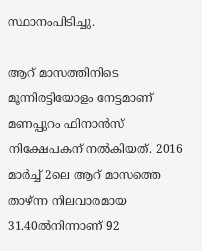സ്ഥാനംപിടിച്ചു.

ആറ് മാസത്തിനിടെ മൂന്നിരട്ടിയോളം നേട്ടമാണ് മണപ്പുറം ഫിനാന്‍സ് നിക്ഷേപകന് നല്‍കിയത്. 2016 മാര്‍ച്ച് 2ലെ ആറ് മാസത്തെ താഴ്ന്ന നിലവാരമായ 31.40ല്‍നിന്നാണ് 92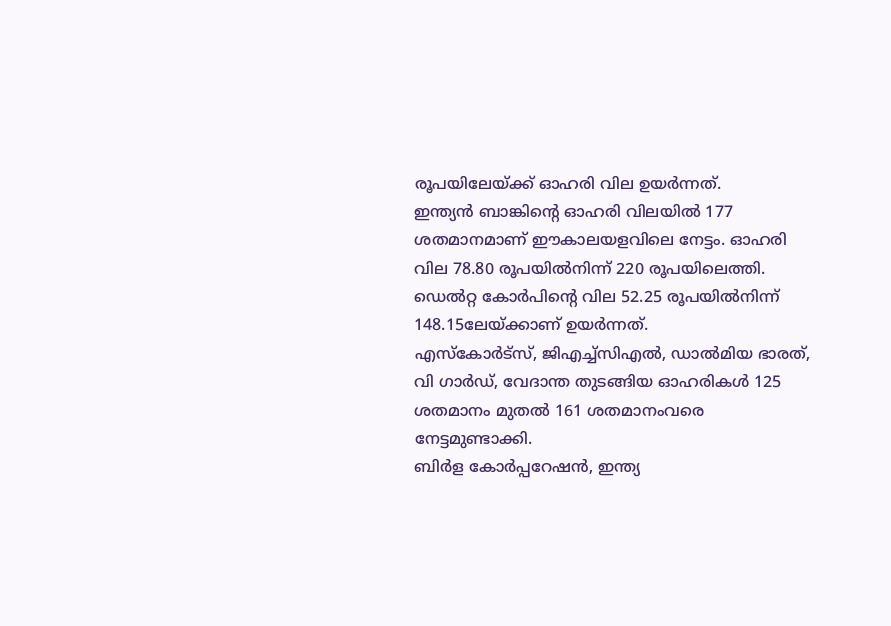രൂപയിലേയ്ക്ക് ഓഹരി വില ഉയര്‍ന്നത്.
ഇന്ത്യന്‍ ബാങ്കിന്റെ ഓഹരി വിലയില്‍ 177 ശതമാനമാണ് ഈകാലയളവിലെ നേട്ടം. ഓഹരി വില 78.80 രൂപയില്‍നിന്ന് 220 രൂപയിലെത്തി. ഡെല്‍റ്റ കോര്‍പിന്റെ വില 52.25 രൂപയില്‍നിന്ന് 148.15ലേയ്ക്കാണ് ഉയര്‍ന്നത്.
എസ്‌കോര്‍ട്‌സ്, ജിഎച്ച്‌സിഎല്‍, ഡാല്‍മിയ ഭാരത്, വി ഗാര്‍ഡ്, വേദാന്ത തുടങ്ങിയ ഓഹരികള്‍ 125 ശതമാനം മുതല്‍ 161 ശതമാനംവരെ നേട്ടമുണ്ടാക്കി.
ബിര്‍ള കോര്‍പ്പറേഷന്‍, ഇന്ത്യ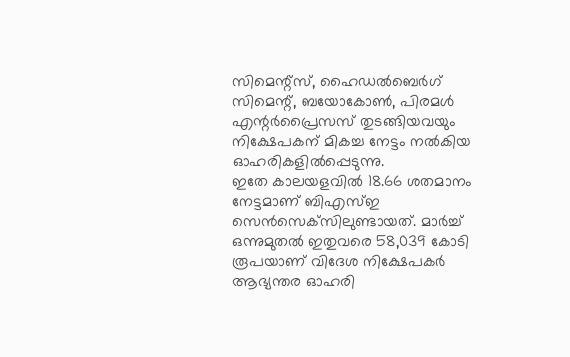സിമെന്റ്‌സ്, ഹൈഡല്‍ബെര്‍ഗ് സിമെന്റ്, ബയോകോണ്‍, പിരമള്‍ എന്റര്‍പ്രൈസസ് തുടങ്ങിയവയും നിക്ഷേപകന് മികച്ച നേട്ടം നല്‍കിയ ഓഹരികളില്‍പ്പെടുന്നു.
ഇതേ കാലയളവില്‍ 18.66 ശതമാനം നേട്ടമാണ് ബിഎസ്ഇ സെന്‍സെക്‌സിലുണ്ടായത്. മാര്‍ച്ച് ഒന്നുമുതല്‍ ഇതുവരെ 58,039 കോടി രൂപയാണ് വിദേശ നിക്ഷേപകര്‍ ആഭ്യന്തര ഓഹരി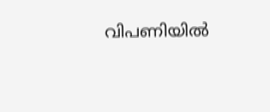വിപണിയില്‍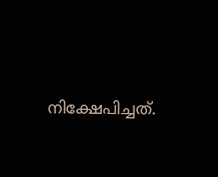നിക്ഷേപിച്ചത്.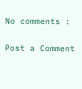No comments :

Post a Comment